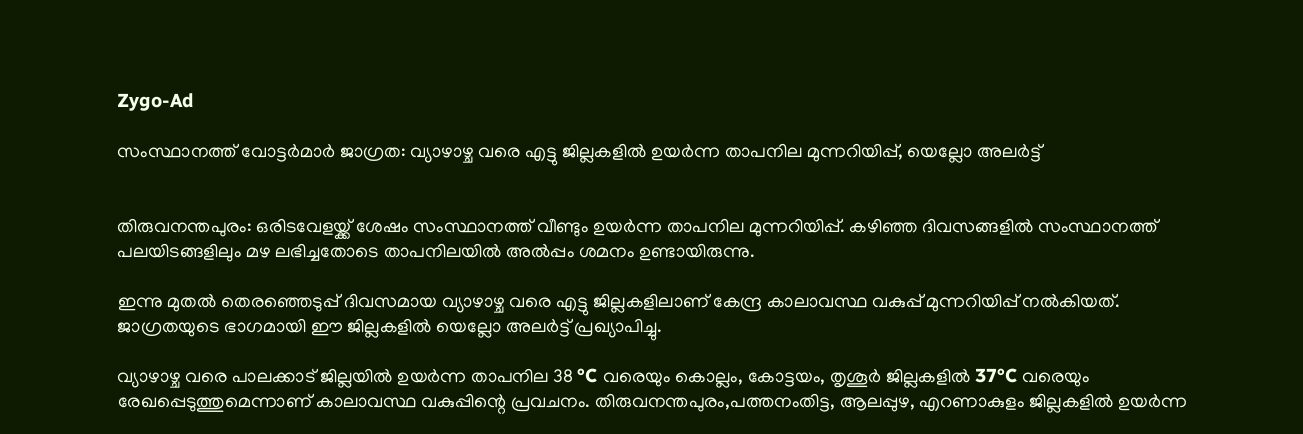Zygo-Ad

സംസ്ഥാനത്ത് വോട്ടർമാർ ജാഗ്രത: വ്യാഴാഴ്ച വരെ എട്ടു ജില്ലകളില്‍ ഉയര്‍ന്ന താപനില മുന്നറിയിപ്പ്, യെല്ലോ അലര്‍ട്ട്


തിരുവനന്തപുരം: ഒരിടവേളയ്ക്ക് ശേഷം സംസ്ഥാനത്ത് വീണ്ടും ഉയർന്ന താപനില മുന്നറിയിപ്പ്. കഴിഞ്ഞ ദിവസങ്ങളില്‍ സംസ്ഥാനത്ത് പലയിടങ്ങളിലും മഴ ലഭിച്ചതോടെ താപനിലയില്‍ അല്‍പ്പം ശമനം ഉണ്ടായിരുന്നു.

ഇന്നു മുതല്‍ തെരഞ്ഞെടുപ്പ് ദിവസമായ വ്യാഴാഴ്ച വരെ എട്ടു ജില്ലകളിലാണ് കേന്ദ്ര കാലാവസ്ഥ വകുപ്പ് മുന്നറിയിപ്പ് നല്‍കിയത്. ജാഗ്രതയുടെ ഭാഗമായി ഈ ജില്ലകളില്‍ യെല്ലോ അലർട്ട് പ്രഖ്യാപിച്ചു.

വ്യാഴാഴ്ച വരെ പാലക്കാട് ജില്ലയില്‍ ഉയർന്ന താപനില 38 °C വരെയും കൊല്ലം, കോട്ടയം, തൃശൂർ ജില്ലകളില്‍ 37°C വരെയും രേഖപ്പെടുത്തുമെന്നാണ് കാലാവസ്ഥ വകുപ്പിന്റെ പ്രവചനം. തിരുവനന്തപുരം,പത്തനംതിട്ട, ആലപ്പുഴ, എറണാകുളം ജില്ലകളില്‍ ഉയർന്ന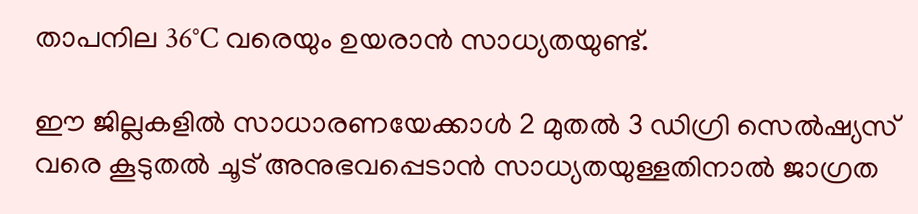താപനില 36°C വരെയും ഉയരാൻ സാധ്യതയുണ്ട്.

ഈ ജില്ലകളില്‍ സാധാരണയേക്കാള്‍ 2 മുതല്‍ 3 ഡിഗ്രി സെല്‍ഷ്യസ് വരെ കൂടുതല്‍ ചൂട് അനുഭവപ്പെടാൻ സാധ്യതയുള്ളതിനാല്‍ ജാഗ്രത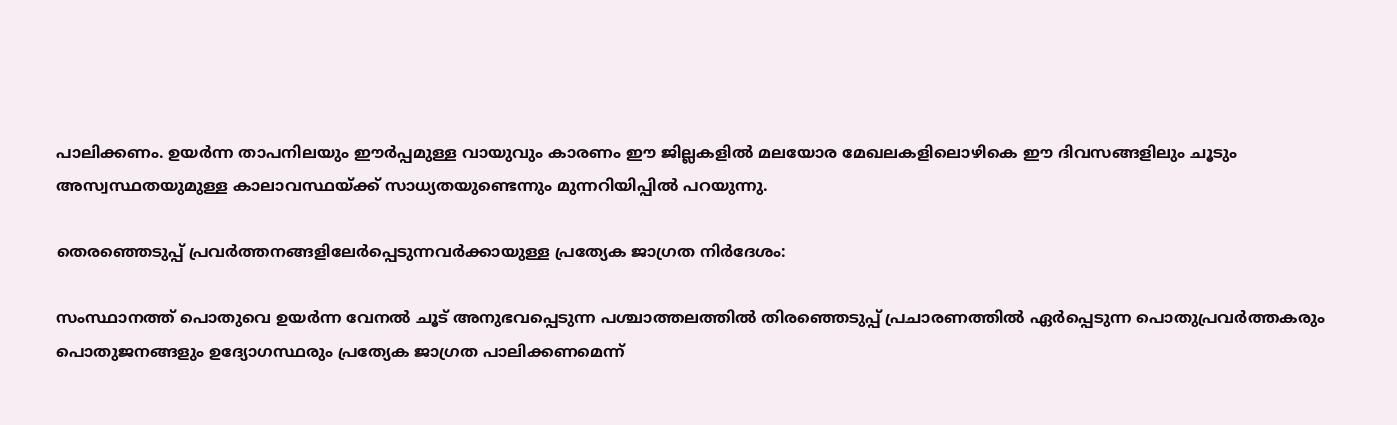പാലിക്കണം. ഉയർന്ന താപനിലയും ഈർപ്പമുള്ള വായുവും കാരണം ഈ ജില്ലകളില്‍ മലയോര മേഖലകളിലൊഴികെ ഈ ദിവസങ്ങളിലും ചൂടും അസ്വസ്ഥതയുമുള്ള കാലാവസ്ഥയ്ക്ക് സാധ്യതയുണ്ടെന്നും മുന്നറിയിപ്പില്‍ പറയുന്നു.

തെരഞ്ഞെടുപ്പ് പ്രവർത്തനങ്ങളിലേർപ്പെടുന്നവർക്കായുള്ള പ്രത്യേക ജാഗ്രത നിർദേശം:

സംസ്ഥാനത്ത് പൊതുവെ ഉയർന്ന വേനല്‍ ചൂട്‌ അനുഭവപ്പെടുന്ന പശ്ചാത്തലത്തില്‍ തിരഞ്ഞെടുപ്പ് പ്രചാരണത്തില്‍ ഏർപ്പെടുന്ന പൊതുപ്രവർത്തകരും പൊതുജനങ്ങളും ഉദ്യോഗസ്ഥരും പ്രത്യേക ജാഗ്രത പാലിക്കണമെന്ന്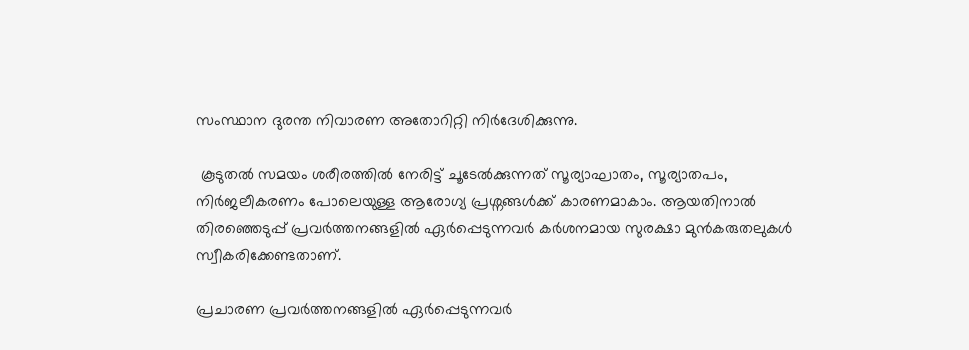സംസ്ഥാന ദുരന്ത നിവാരണ അതോറിറ്റി നിർദേശിക്കുന്നു.

 കൂടുതല്‍ സമയം ശരീരത്തില്‍ നേരിട്ട് ചൂടേല്‍ക്കുന്നത് സൂര്യാഘാതം, സൂര്യാതപം, നിർജലീകരണം പോലെയുള്ള ആരോഗ്യ പ്രശ്നങ്ങള്‍ക്ക് കാരണമാകാം. ആയതിനാല്‍ തിരഞ്ഞെടുപ്പ് പ്രവർത്തനങ്ങളില്‍ ഏർപ്പെടുന്നവർ കർശനമായ സുരക്ഷാ മുൻകരുതലുകള്‍ സ്വീകരിക്കേണ്ടതാണ്.

പ്രചാരണ പ്രവർത്തനങ്ങളില്‍ ഏർപ്പെടുന്നവർ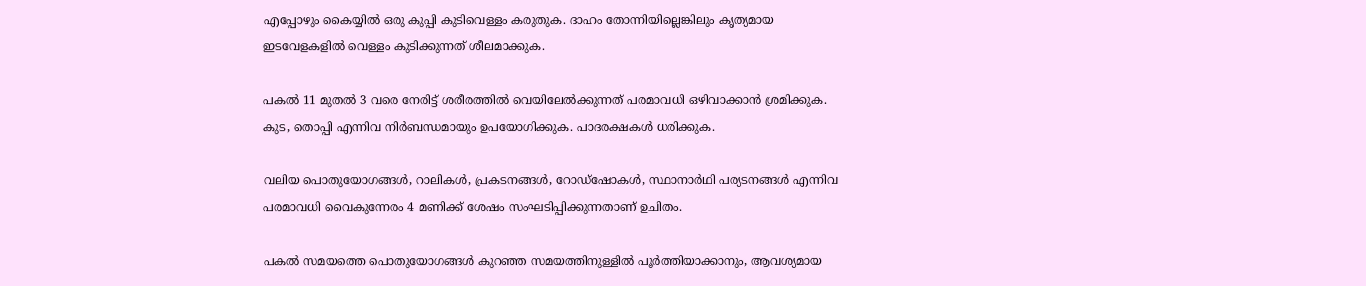എപ്പോഴും കൈയ്യില്‍ ഒരു കുപ്പി കുടിവെള്ളം കരുതുക. ദാഹം തോന്നിയില്ലെങ്കിലും കൃത്യമായ ഇടവേളകളില്‍ വെള്ളം കുടിക്കുന്നത് ശീലമാക്കുക.

പകല്‍ 11 മുതല്‍ 3 വരെ നേരിട്ട് ശരീരത്തില്‍ വെയിലേല്‍ക്കുന്നത് പരമാവധി ഒഴിവാക്കാൻ ശ്രമിക്കുക. കുട, തൊപ്പി എന്നിവ നിർബന്ധമായും ഉപയോഗിക്കുക. പാദരക്ഷകള്‍ ധരിക്കുക.

വലിയ പൊതുയോഗങ്ങള്‍, റാലികള്‍, പ്രകടനങ്ങള്‍, റോഡ്ഷോകള്‍, സ്ഥാനാർഥി പര്യടനങ്ങള്‍ എന്നിവ പരമാവധി വൈകുന്നേരം 4 മണിക്ക് ശേഷം സംഘടിപ്പിക്കുന്നതാണ് ഉചിതം.

പകല്‍ സമയത്തെ പൊതുയോഗങ്ങള്‍ കുറഞ്ഞ സമയത്തിനുള്ളില്‍ പൂർത്തിയാക്കാനും, ആവശ്യമായ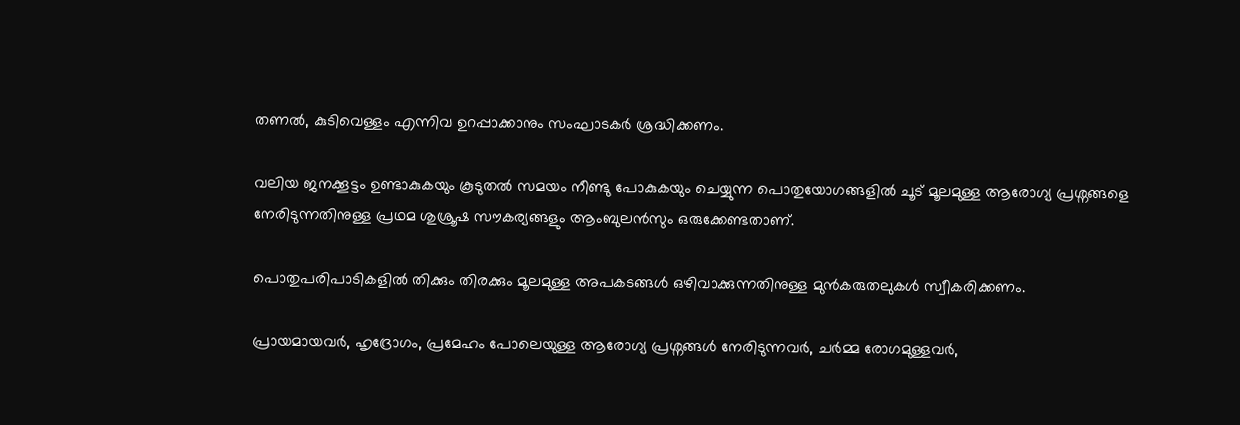തണല്‍, കുടിവെള്ളം എന്നിവ ഉറപ്പാക്കാനും സംഘാടകർ ശ്രദ്ധിക്കണം.

വലിയ ജനക്കൂട്ടം ഉണ്ടാകുകയും കൂടുതല്‍ സമയം നീണ്ടു പോകുകയും ചെയ്യുന്ന പൊതുയോഗങ്ങളില്‍ ചൂട് മൂലമുള്ള ആരോഗ്യ പ്രശ്നങ്ങളെ നേരിടുന്നതിനുള്ള പ്രഥമ ശുശ്രൂഷ സൗകര്യങ്ങളും ആംബുലൻസും ഒരുക്കേണ്ടതാണ്.

പൊതുപരിപാടികളില്‍ തിക്കും തിരക്കും മൂലമുള്ള അപകടങ്ങള്‍ ഒഴിവാക്കുന്നതിനുള്ള മുൻകരുതലുകള്‍ സ്വീകരിക്കണം.

പ്രായമായവർ, ഹൃദ്രോഗം, പ്രമേഹം പോലെയുള്ള ആരോഗ്യ പ്രശ്നങ്ങള്‍ നേരിടുന്നവർ, ചർമ്മ രോഗമുള്ളവർ,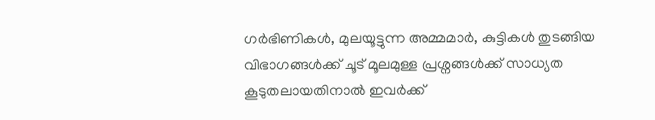ഗർഭിണികള്‍, മുലയൂട്ടുന്ന അമ്മമാർ, കുട്ടികള്‍ തുടങ്ങിയ വിഭാഗങ്ങള്‍ക്ക് ചൂട് മൂലമുള്ള പ്രശ്നങ്ങള്‍ക്ക് സാധ്യത കൂടുതലായതിനാല്‍ ഇവർക്ക്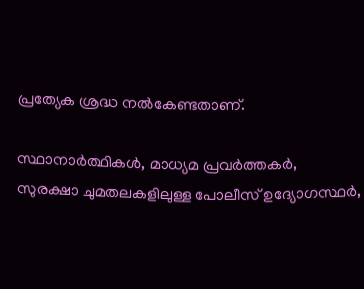പ്രത്യേക ശ്രദ്ധ നല്‍കേണ്ടതാണ്.

സ്ഥാനാർത്ഥികള്‍, മാധ്യമ പ്രവർത്തകർ, സുരക്ഷാ ചുമതലകളിലുള്ള പോലീസ് ഉദ്യോഗസ്ഥർ,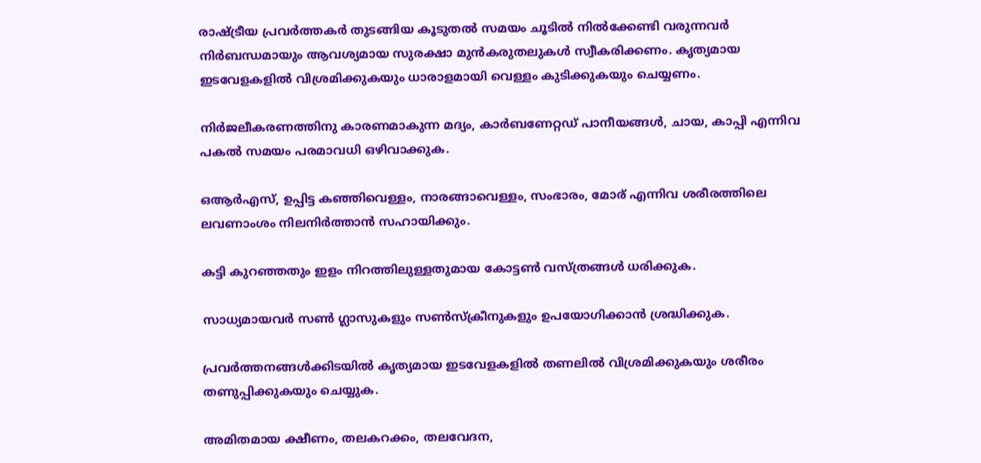രാഷ്ട്രീയ പ്രവർത്തകർ തുടങ്ങിയ കൂടുതല്‍ സമയം ചൂടില്‍ നില്‍ക്കേണ്ടി വരുന്നവർ നിർബന്ധമായും ആവശ്യമായ സുരക്ഷാ മുൻകരുതലുകള്‍ സ്വീകരിക്കണം. കൃത്യമായ ഇടവേളകളില്‍ വിശ്രമിക്കുകയും ധാരാളമായി വെള്ളം കുടിക്കുകയും ചെയ്യണം.

നിർജലീകരണത്തിനു കാരണമാകുന്ന മദ്യം, കാർബണേറ്റഡ് പാനീയങ്ങള്‍, ചായ, കാപ്പി എന്നിവ പകല്‍ സമയം പരമാവധി ഒഴിവാക്കുക.

ഒആർഎസ്, ഉപ്പിട്ട കഞ്ഞിവെള്ളം, നാരങ്ങാവെള്ളം, സംഭാരം, മോര് എന്നിവ ശരീരത്തിലെ ലവണാംശം നിലനിർത്താൻ സഹായിക്കും.

കട്ടി കുറഞ്ഞതും ഇളം നിറത്തിലുള്ളതുമായ കോട്ടണ്‍ വസ്ത്രങ്ങള്‍ ധരിക്കുക.

സാധ്യമായവർ സണ്‍ ഗ്ലാസുകളും സണ്‍സ്‌ക്രീനുകളും ഉപയോഗിക്കാൻ ശ്രദ്ധിക്കുക.

പ്രവർത്തനങ്ങള്‍ക്കിടയില്‍ കൃത്യമായ ഇടവേളകളില്‍ തണലില്‍ വിശ്രമിക്കുകയും ശരീരം തണുപ്പിക്കുകയും ചെയ്യുക.

അമിതമായ ക്ഷീണം, തലകറക്കം, തലവേദന,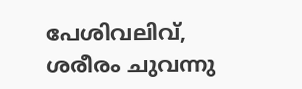പേശിവലിവ്, ശരീരം ചുവന്നു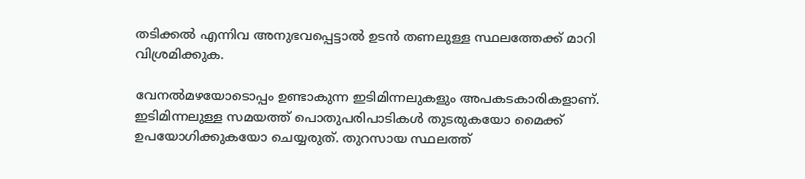തടിക്കല്‍ എന്നിവ അനുഭവപ്പെട്ടാല്‍ ഉടൻ തണലുള്ള സ്ഥലത്തേക്ക് മാറി വിശ്രമിക്കുക.

വേനല്‍മഴയോടൊപ്പം ഉണ്ടാകുന്ന ഇടിമിന്നലുകളും അപകടകാരികളാണ്. ഇടിമിന്നലുള്ള സമയത്ത് പൊതുപരിപാടികള്‍ തുടരുകയോ മൈക്ക് ഉപയോഗിക്കുകയോ ചെയ്യരുത്. തുറസായ സ്ഥലത്ത്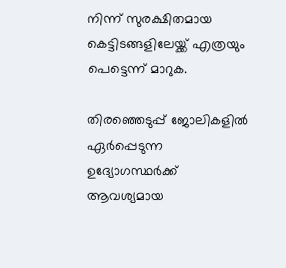നിന്ന് സുരക്ഷിതമായ കെട്ടിടങ്ങളിലേയ്ക്ക് എത്രയും പെട്ടെന്ന് മാറുക.

തിരഞ്ഞെടുപ്പ് ജോലികളില്‍ ഏർപ്പെടുന്ന ഉദ്യോഗസ്ഥർക്ക് ആവശ്യമായ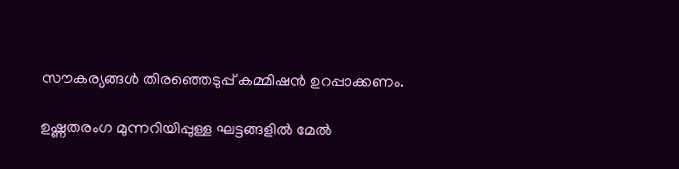സൗകര്യങ്ങള്‍ തിരഞ്ഞെടുപ്പ് കമ്മിഷൻ ഉറപ്പാക്കണം.

ഉഷ്ണതരംഗ മുന്നറിയിപ്പുള്ള ഘട്ടങ്ങളില്‍ മേല്‍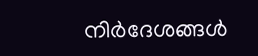നിർദേശങ്ങള്‍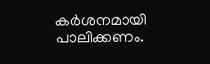കർശനമായി പാലിക്കണം.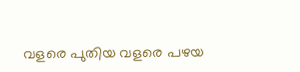വളരെ പുതിയ വളരെ പഴയ